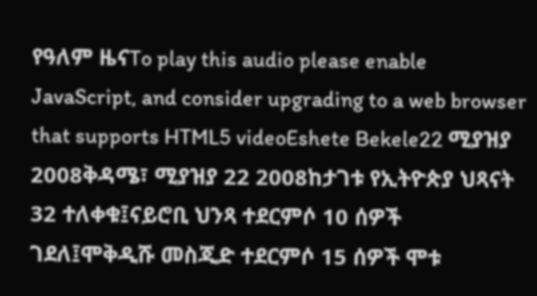የዓለም ዜናTo play this audio please enable JavaScript, and consider upgrading to a web browser that supports HTML5 videoEshete Bekele22 ሚያዝያ 2008ቅዳሜ፣ ሚያዝያ 22 2008ከታገቱ የኢትዮጵያ ህጻናት 32 ተለቀቁ፤ናይሮቢ ህንጻ ተደርምሶ 10 ሰዎች ገደለ፤ሞቅዲሹ መስጂድ ተደርምሶ 15 ሰዎች ሞቱ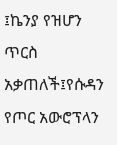፤ኬንያ የዝሆን ጥርስ አቃጠለች፤የሱዳን የጦር አውሮፕላን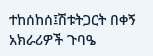ተከሰከሰ፤ሽቱትጋርት በቀኝ አክራሪዎች ጉባዔ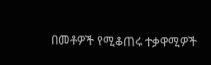በመቶዎች የሚቆጠሩ ተቃዋሚዎች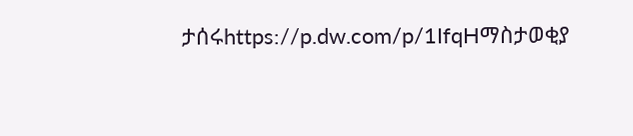ታሰሩhttps://p.dw.com/p/1IfqHማስታወቂያ